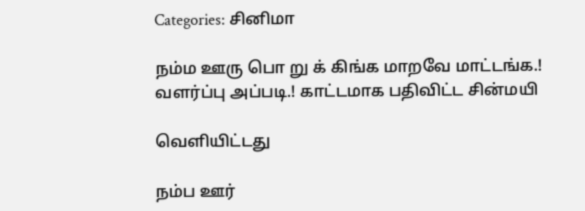Categories: சினிமா

நம்ம ஊரு பொ று க் கிங்க மாறவே மாட்டங்க.! வளர்ப்பு அப்படி.! காட்டமாக பதிவிட்ட சின்மயி

வெளியிட்டது

நம்ப ஊர்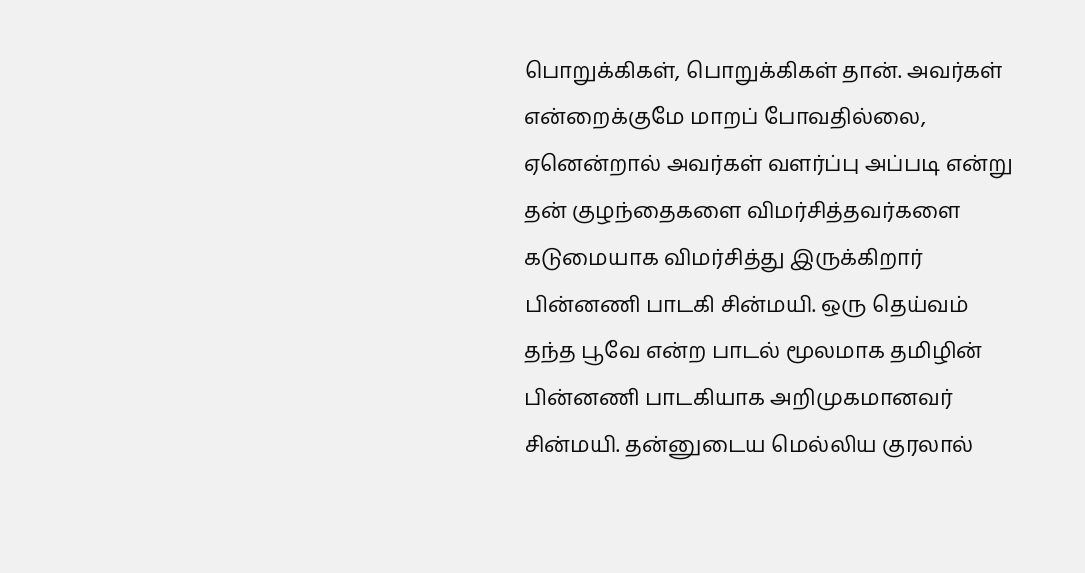பொறுக்கிகள், பொறுக்கிகள் தான். அவர்கள் என்றைக்குமே மாறப் போவதில்லை, ஏனென்றால் அவர்கள் வளர்ப்பு அப்படி என்று தன் குழந்தைகளை விமர்சித்தவர்களை கடுமையாக விமர்சித்து இருக்கிறார் பின்னணி பாடகி சின்மயி. ஒரு தெய்வம் தந்த பூவே என்ற பாடல் மூலமாக தமிழின் பின்னணி பாடகியாக அறிமுகமானவர் சின்மயி. தன்னுடைய மெல்லிய குரலால்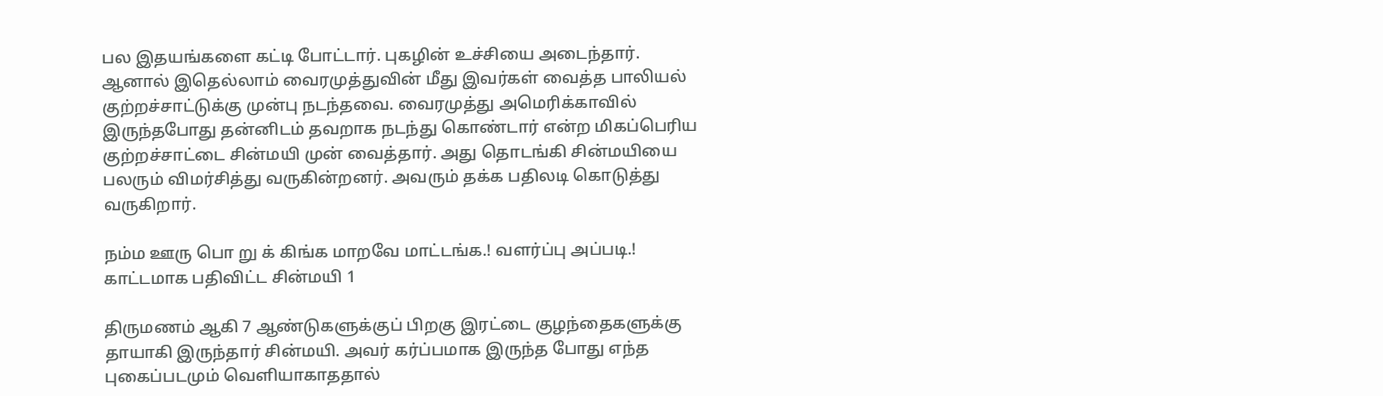பல இதயங்களை கட்டி போட்டார். புகழின் உச்சியை அடைந்தார். ஆனால் இதெல்லாம் வைரமுத்துவின் மீது இவர்கள் வைத்த பாலியல் குற்றச்சாட்டுக்கு முன்பு நடந்தவை. வைரமுத்து அமெரிக்காவில் இருந்தபோது தன்னிடம் தவறாக நடந்து கொண்டார் என்ற மிகப்பெரிய குற்றச்சாட்டை சின்மயி முன் வைத்தார். அது தொடங்கி சின்மயியை பலரும் விமர்சித்து வருகின்றனர். அவரும் தக்க பதிலடி கொடுத்து வருகிறார்.

நம்ம ஊரு பொ று க் கிங்க மாறவே மாட்டங்க.! வளர்ப்பு அப்படி.! காட்டமாக பதிவிட்ட சின்மயி 1

திருமணம் ஆகி 7 ஆண்டுகளுக்குப் பிறகு இரட்டை குழந்தைகளுக்கு தாயாகி இருந்தார் சின்மயி. அவர் கர்ப்பமாக இருந்த போது எந்த புகைப்படமும் வெளியாகாததால்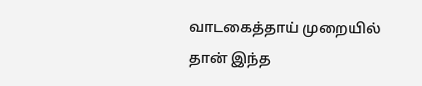வாடகைத்தாய் முறையில் தான் இந்த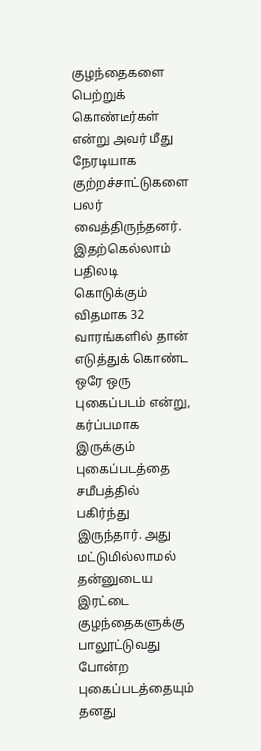குழந்தைகளை பெற்றுக் கொண்டீர்கள் என்று அவர் மீது நேரடியாக குற்றச்சாட்டுகளை பலர் வைத்திருந்தனர். இதற்கெல்லாம் பதிலடி கொடுக்கும் விதமாக 32 வாரங்களில் தான் எடுத்துக் கொண்ட ஒரே ஒரு புகைப்படம் என்று, கர்ப்பமாக இருக்கும் புகைப்படத்தை சமீபத்தில் பகிர்ந்து இருந்தார். அது மட்டுமில்லாமல் தன்னுடைய இரட்டை குழந்தைகளுக்கு பாலூட்டுவது போன்ற புகைப்படத்தையும் தனது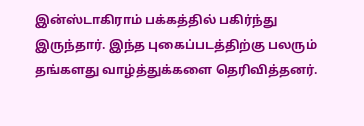இன்ஸ்டாகிராம் பக்கத்தில் பகிர்ந்து இருந்தார். இந்த புகைப்படத்திற்கு பலரும் தங்களது வாழ்த்துக்களை தெரிவித்தனர்.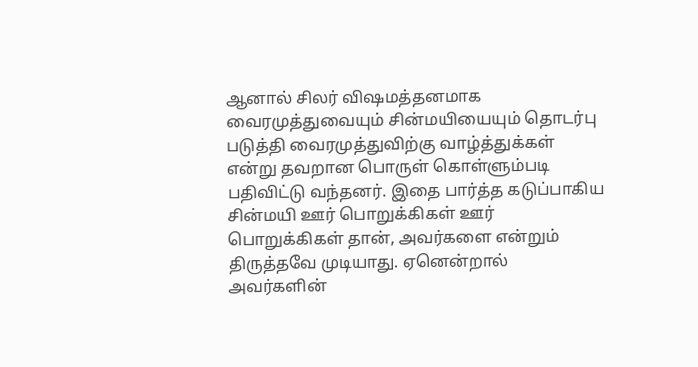ஆனால் சிலர் விஷமத்தனமாக வைரமுத்துவையும் சின்மயியையும் தொடர்பு படுத்தி வைரமுத்துவிற்கு வாழ்த்துக்கள் என்று தவறான பொருள் கொள்ளும்படி பதிவிட்டு வந்தனர். இதை பார்த்த கடுப்பாகிய சின்மயி ஊர் பொறுக்கிகள் ஊர் பொறுக்கிகள் தான், அவர்களை என்றும் திருத்தவே முடியாது. ஏனென்றால் அவர்களின்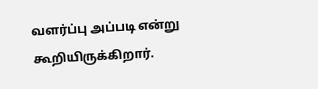வளர்ப்பு அப்படி என்று கூறியிருக்கிறார்.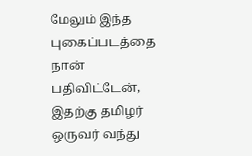மேலும் இந்த புகைப்படத்தை நான் பதிவிட்டேன், இதற்கு தமிழர் ஒருவர் வந்து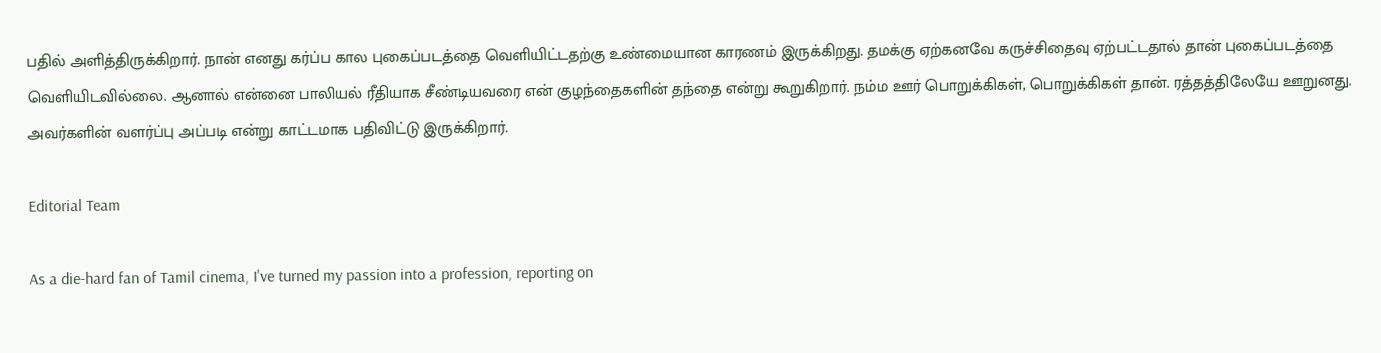பதில் அளித்திருக்கிறார். நான் எனது கர்ப்ப கால புகைப்படத்தை வெளியிட்டதற்கு உண்மையான காரணம் இருக்கிறது. தமக்கு ஏற்கனவே கருச்சிதைவு ஏற்பட்டதால் தான் புகைப்படத்தை வெளியிடவில்லை. ஆனால் என்னை பாலியல் ரீதியாக சீண்டியவரை என் குழந்தைகளின் தந்தை என்று கூறுகிறார். நம்ம ஊர் பொறுக்கிகள், பொறுக்கிகள் தான். ரத்தத்திலேயே ஊறுனது. அவர்களின் வளர்ப்பு அப்படி என்று காட்டமாக பதிவிட்டு இருக்கிறார்.

Editorial Team

As a die-hard fan of Tamil cinema, I've turned my passion into a profession, reporting on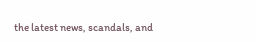the latest news, scandals, and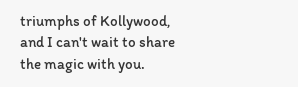triumphs of Kollywood, and I can't wait to share the magic with you.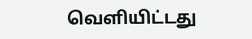வெளியிட்டது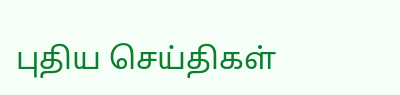புதிய செய்திகள்